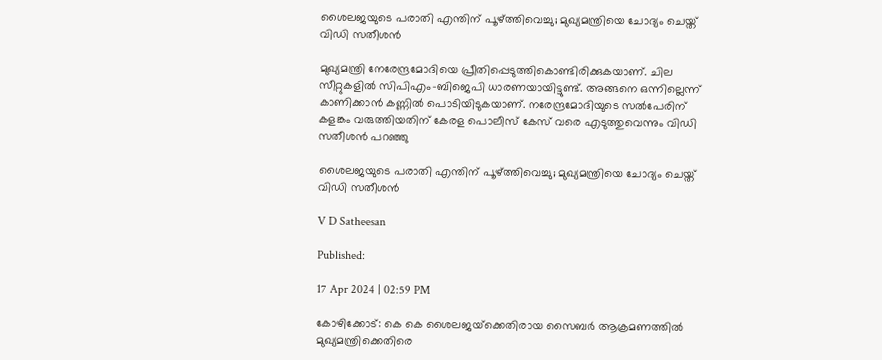ശൈലജയുടെ പരാതി എന്തിന് പൂഴ്ത്തിവെച്ചു; മുഖ്യമന്ത്രിയെ ചോദ്യം ചെയ്ത് വിഡി സതീശന്‍

മുഖ്യമന്ത്രി നേരേന്ദ്രമോദിയെ പ്രീതിപ്പെടുത്തികൊണ്ടിരിക്കുകയാണ്. ചില സീറ്റുകളില്‍ സിപിഎം-ബിജെപി ധാരണയായിട്ടുണ്ട്. അങ്ങനെ ഒന്നില്ലെന്ന് കാണിക്കാന്‍ കണ്ണില്‍ പൊടിയിടുകയാണ്. നരേന്ദ്രമോദിയുടെ സല്‍പേരിന് കളങ്കം വരുത്തിയതിന് കേരള പൊലീസ് കേസ് വരെ എടുത്തുവെന്നും വിഡി സതീശന്‍ പറഞ്ഞു

ശൈലജയുടെ പരാതി എന്തിന് പൂഴ്ത്തിവെച്ചു; മുഖ്യമന്ത്രിയെ ചോദ്യം ചെയ്ത് വിഡി സതീശന്‍

V D Satheesan

Published:

17 Apr 2024 | 02:59 PM

കോഴിക്കോട്: കെ കെ ശൈലജയ്‌ക്കെതിരായ സൈബര്‍ ആക്രമണത്തില്‍ മുഖ്യമന്ത്രിക്കെതിരെ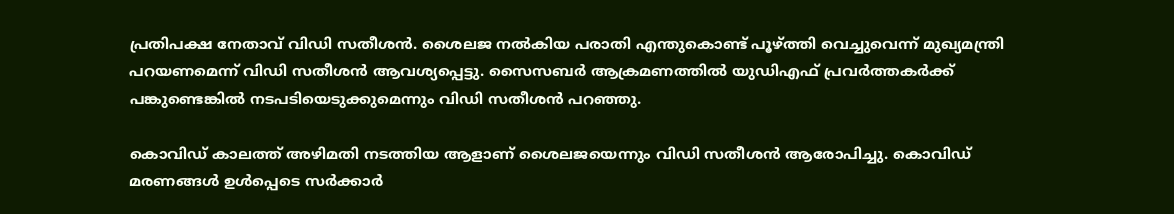പ്രതിപക്ഷ നേതാവ് വിഡി സതീശന്‍. ശൈലജ നല്‍കിയ പരാതി എന്തുകൊണ്ട് പൂഴ്ത്തി വെച്ചുവെന്ന് മുഖ്യമന്ത്രി പറയണമെന്ന് വിഡി സതീശന്‍ ആവശ്യപ്പെട്ടു. സൈസബര്‍ ആക്രമണത്തില്‍ യുഡിഎഫ് പ്രവര്‍ത്തകര്‍ക്ക് പങ്കുണ്ടെങ്കില്‍ നടപടിയെടുക്കുമെന്നും വിഡി സതീശന്‍ പറഞ്ഞു.

കൊവിഡ് കാലത്ത് അഴിമതി നടത്തിയ ആളാണ് ശൈലജയെന്നും വിഡി സതീശന്‍ ആരോപിച്ചു. കൊവിഡ് മരണങ്ങള്‍ ഉള്‍പ്പെടെ സര്‍ക്കാര്‍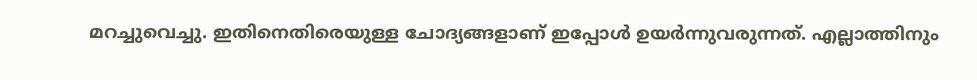മറച്ചുവെച്ചു. ഇതിനെതിരെയുള്ള ചോദ്യങ്ങളാണ് ഇപ്പോള്‍ ഉയര്‍ന്നുവരുന്നത്. എല്ലാത്തിനും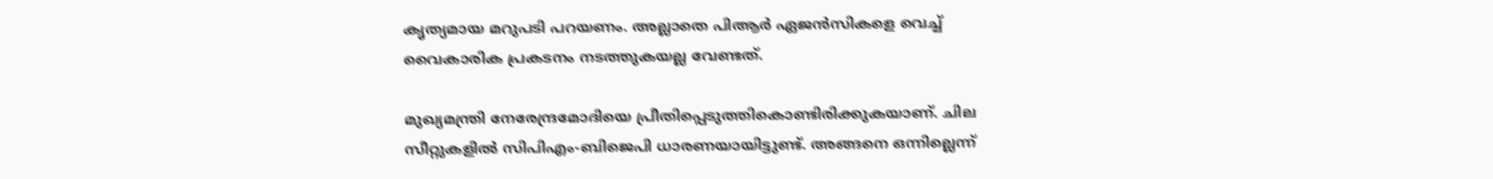കൃത്യമായ മറുപടി പറയണം. അല്ലാതെ പിആര്‍ ഏജന്‍സികളെ വെച്ച് വൈകാരിക പ്രകടനം നടത്തുകയല്ല വേണ്ടത്.

മുഖ്യമന്ത്രി നേരേന്ദ്രമോദിയെ പ്രീതിപ്പെടുത്തികൊണ്ടിരിക്കുകയാണ്. ചില സീറ്റുകളില്‍ സിപിഎം-ബിജെപി ധാരണയായിട്ടുണ്ട്. അങ്ങനെ ഒന്നില്ലെന്ന്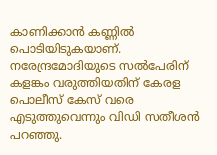കാണിക്കാന്‍ കണ്ണില്‍ പൊടിയിടുകയാണ്. നരേന്ദ്രമോദിയുടെ സല്‍പേരിന് കളങ്കം വരുത്തിയതിന് കേരള പൊലീസ് കേസ് വരെ എടുത്തുവെന്നും വിഡി സതീശന്‍ പറഞ്ഞു.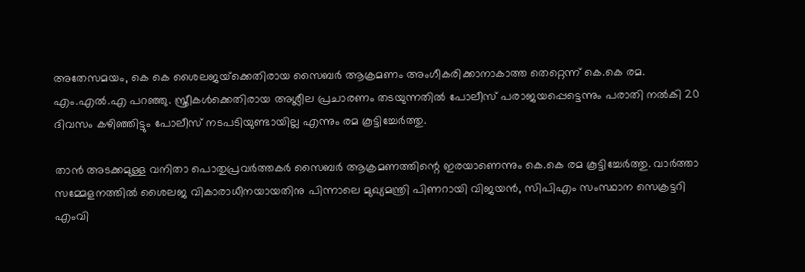അതേസമയം, കെ കെ ശൈലജയ്‌ക്കെതിരായ സൈബര്‍ ആക്രമണം അംഗീകരിക്കാനാകാത്ത തെറ്റെന്ന് കെ.കെ രമ. എം.എല്‍.എ പറഞ്ഞു. സ്ത്രീകള്‍ക്കെതിരായ അശ്ലീല പ്രചാരണം തടയുന്നതില്‍ പോലീസ് പരാജയപ്പെട്ടെന്നും പരാതി നല്‍കി 20 ദിവസം കഴിഞ്ഞിട്ടും പോലീസ് നടപടിയുണ്ടായില്ല എന്നും രമ കൂട്ടിച്ചേര്‍ത്തു.

താന്‍ അടക്കമുള്ള വനിതാ പൊതുപ്രവര്‍ത്തകര്‍ സൈബര്‍ ആക്രമണത്തിന്റെ ഇരയാണെന്നും കെ.കെ രമ കൂട്ടിച്ചേര്‍ത്തു. വാര്‍ത്താ സമ്മേളനത്തില്‍ ശൈലജ വികാരാധീനയായതിനു പിന്നാലെ മുഖ്യമന്ത്രി പിണറായി വിജയന്‍, സിപിഎം സംസ്ഥാന സെക്രട്ടറി എംവി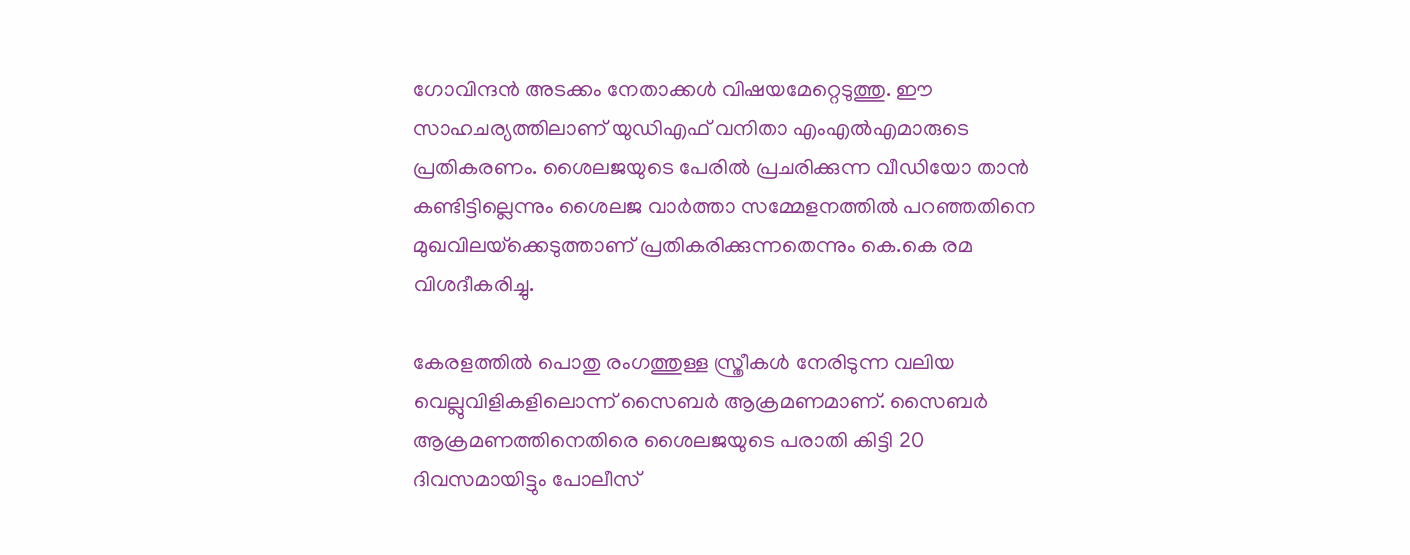ഗോവിന്ദന്‍ അടക്കം നേതാക്കള്‍ വിഷയമേറ്റെടുത്തു. ഈ സാഹചര്യത്തിലാണ് യുഡിഎഫ് വനിതാ എംഎല്‍എമാരുടെ പ്രതികരണം. ശൈലജയുടെ പേരില്‍ പ്രചരിക്കുന്ന വീഡിയോ താന്‍ കണ്ടിട്ടില്ലെന്നും ശൈലജ വാര്‍ത്താ സമ്മേളനത്തില്‍ പറഞ്ഞതിനെ മുഖവിലയ്‌ക്കെടുത്താണ് പ്രതികരിക്കുന്നതെന്നും കെ.കെ രമ വിശദീകരിച്ചു.

കേരളത്തില്‍ പൊതു രംഗത്തുള്ള സ്ത്രീകള്‍ നേരിടുന്ന വലിയ വെല്ലുവിളികളിലൊന്ന് സൈബര്‍ ആക്രമണമാണ്. സൈബര്‍ ആക്രമണത്തിനെതിരെ ശൈലജയുടെ പരാതി കിട്ടി 20 ദിവസമായിട്ടും പോലീസ്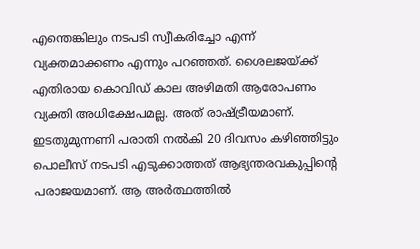എന്തെങ്കിലും നടപടി സ്വീകരിച്ചോ എന്ന് വ്യക്തമാക്കണം എന്നും പറഞ്ഞത്. ശൈലജയ്ക്ക് എതിരായ കൊവിഡ് കാല അഴിമതി ആരോപണം വ്യക്തി അധിക്ഷേപമല്ല. അത് രാഷ്ട്രീയമാണ്. ഇടതുമുന്നണി പരാതി നല്‍കി 20 ദിവസം കഴിഞ്ഞിട്ടും പൊലീസ് നടപടി എടുക്കാത്തത് ആഭ്യന്തരവകുപ്പിന്റെ പരാജയമാണ്. ആ അര്‍ത്ഥത്തില്‍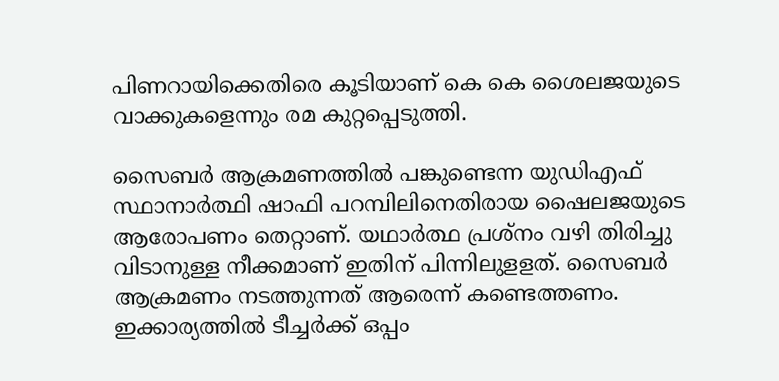പിണറായിക്കെതിരെ കൂടിയാണ് കെ കെ ശൈലജയുടെ വാക്കുകളെന്നും രമ കുറ്റപ്പെടുത്തി.

സൈബര്‍ ആക്രമണത്തില്‍ പങ്കുണ്ടെന്ന യുഡിഎഫ് സ്ഥാനാര്‍ത്ഥി ഷാഫി പറമ്പിലിനെതിരായ ഷൈലജയുടെ ആരോപണം തെറ്റാണ്. യഥാര്‍ത്ഥ പ്രശ്‌നം വഴി തിരിച്ചു വിടാനുള്ള നീക്കമാണ് ഇതിന് പിന്നിലുളളത്. സൈബര്‍ ആക്രമണം നടത്തുന്നത് ആരെന്ന് കണ്ടെത്തണം. ഇക്കാര്യത്തില്‍ ടീച്ചര്‍ക്ക് ഒപ്പം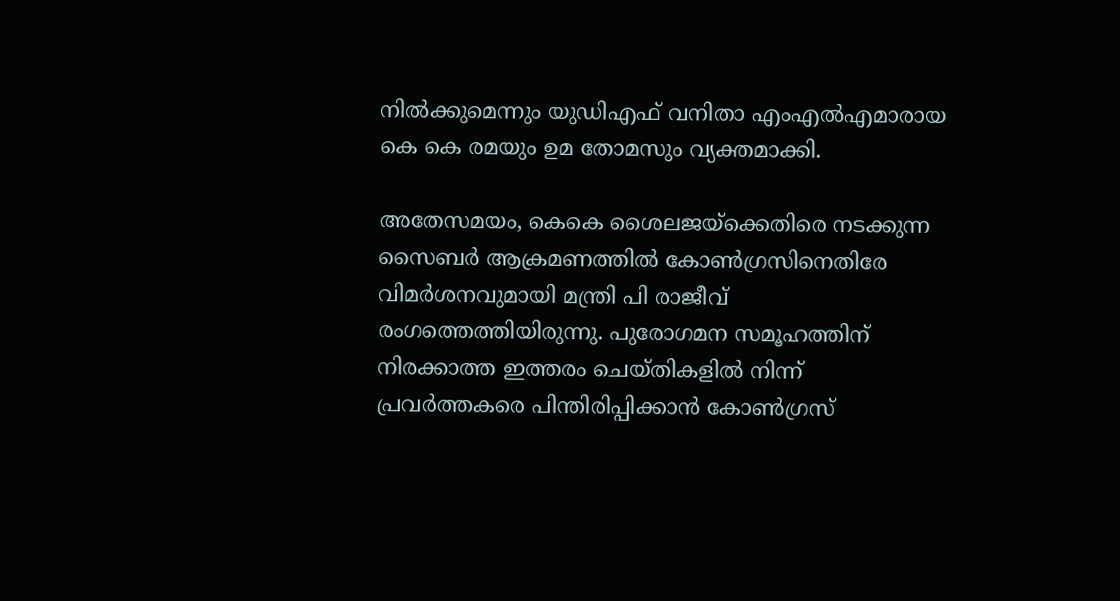നില്‍ക്കുമെന്നും യുഡിഎഫ് വനിതാ എംഎല്‍എമാരായ കെ കെ രമയും ഉമ തോമസും വ്യക്തമാക്കി.

അതേസമയം, കെകെ ശൈലജയ്ക്കെതിരെ നടക്കുന്ന സൈബര്‍ ആക്രമണത്തില്‍ കോണ്‍ഗ്രസിനെതിരേ വിമര്‍ശനവുമായി മന്ത്രി പി രാജീവ് രംഗത്തെത്തിയിരുന്നു. പുരോഗമന സമൂഹത്തിന് നിരക്കാത്ത ഇത്തരം ചെയ്തികളില്‍ നിന്ന് പ്രവര്‍ത്തകരെ പിന്തിരിപ്പിക്കാന്‍ കോണ്‍ഗ്രസ്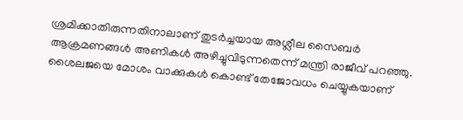ശ്രമിക്കാതിരുന്നതിനാലാണ് തുടര്‍ച്ചയായ അശ്ലീല സൈബര്‍ ആക്രമണങ്ങള്‍ അണികള്‍ അഴിച്ചുവിടുന്നതെന്ന് മന്ത്രി രാജീവ് പറഞ്ഞു. ശൈലജയെ മോശം വാക്കുകള്‍ കൊണ്ട് തേജോവധം ചെയ്യുകയാണ്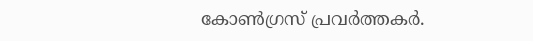കോണ്‍ഗ്രസ് പ്രവര്‍ത്തകര്‍.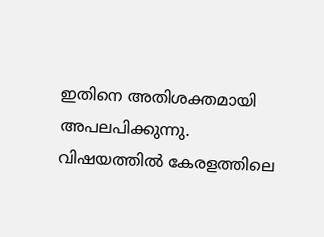ഇതിനെ അതിശക്തമായി അപലപിക്കുന്നു. വിഷയത്തില്‍ കേരളത്തിലെ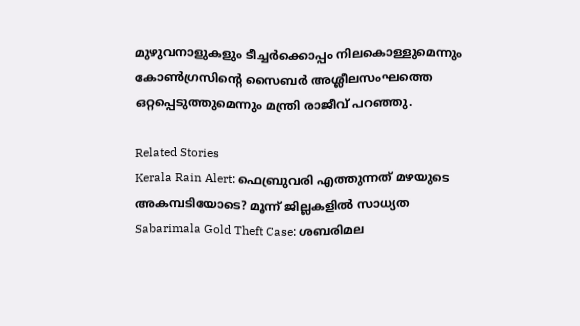മുഴുവനാളുകളും ടീച്ചര്‍ക്കൊപ്പം നിലകൊള്ളുമെന്നും കോണ്‍ഗ്രസിന്റെ സൈബര്‍ അശ്ലീലസംഘത്തെ ഒറ്റപ്പെടുത്തുമെന്നും മന്ത്രി രാജീവ് പറഞ്ഞു.

Related Stories
Kerala Rain Alert: ഫെബ്രുവരി എത്തുന്നത് മഴയുടെ അകമ്പടിയോടെ? മൂന്ന് ജില്ലകളില്‍ സാധ്യത
Sabarimala Gold Theft Case: ശബരിമല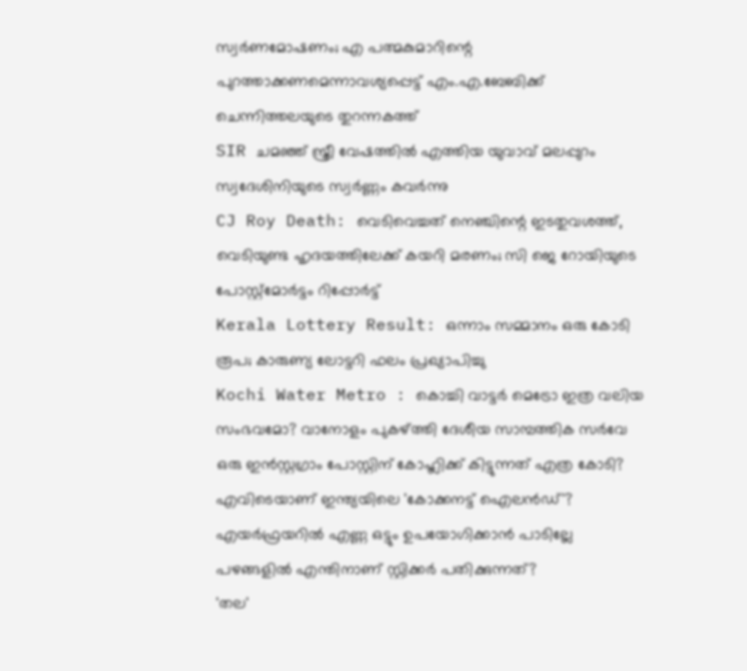സ്വർണമോഷണം; എ പത്മകുമാറിന്റെ പുറത്താക്കണമെന്നാവശ്യപ്പെട്ട് എം.എ.ബേബിക്ക് ചെന്നിത്തലയുടെ തുറന്നകത്ത്
SIR ചമഞ്ഞ് സ്ത്രീ വേഷത്തിൽ എത്തിയ യുവാവ് മലപ്പുറം സ്വദേശിനിയുടെ സ്വർണ്ണം കവർന്നു
CJ Roy Death: വെടിവെച്ചത് നെഞ്ചിന്റെ ഇടതുവശത്ത്, വെടിയുണ്ട ഹൃദയത്തിലേക്ക് കയറി മരണം; സി ജെ റോയിയുടെ പോസ്റ്റ്മോർട്ടം റിപ്പോർട്ട്
Kerala Lottery Result: ഒന്നാം സമ്മാനം ഒരു കോടി രൂപ; കാരുണ്യ ലോട്ടറി ഫലം പ്രഖ്യാപിച്ചു
Kochi Water Metro : കൊച്ചി വാട്ടര്‍ മെട്രോ ഇത്ര വലിയ സംഭവമോ? വാനോളം പുകഴ്ത്തി ദേശീയ സാമ്പത്തിക സര്‍വേ
ഒരു ഇന്‍സ്റ്റഗ്രാം പോസ്റ്റിന് കോഹ്ലിക്ക് കിട്ടുന്നത് എത്ര കോടി?
എവിടെയാണ് ഇന്ത്യയിലെ 'കോക്കനട്ട് ഐലൻഡ്'?
എയർഫ്രയറിൽ എണ്ണ ഒട്ടും ഉപയോഗിക്കാൻ പാടില്ലേ
പഴങ്ങളില്‍ എന്തിനാണ് സ്റ്റിക്കര്‍ പതിക്കുന്നത്?
'തല'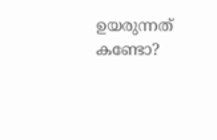ഉയരുന്നത് കണ്ടോ?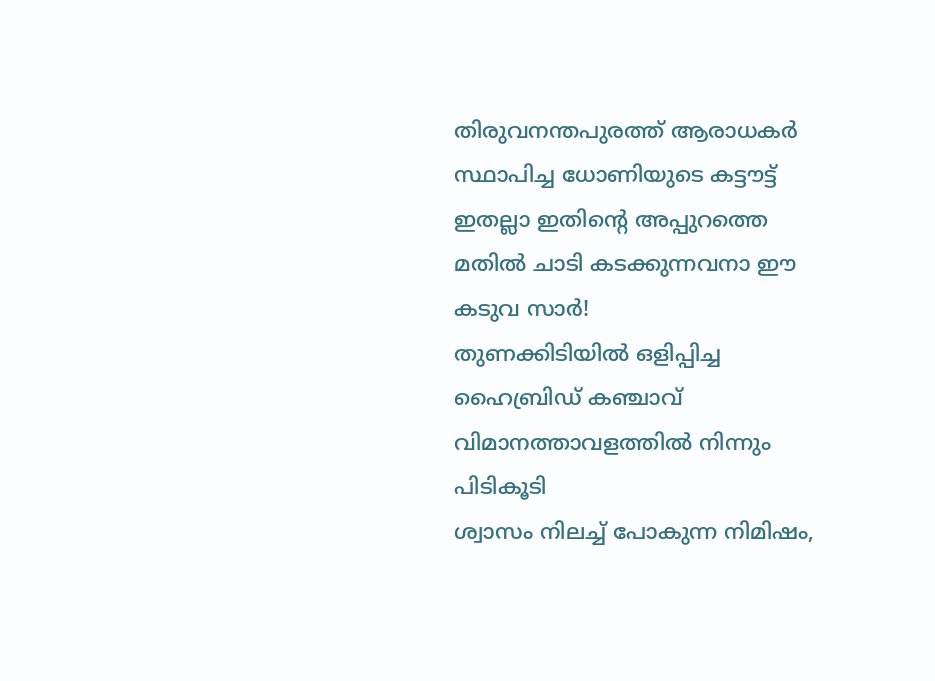തിരുവനന്തപുരത്ത് ആരാധകര്‍ സ്ഥാപിച്ച ധോണിയുടെ കട്ടൗട്ട്‌
ഇതല്ലാ ഇതിൻ്റെ അപ്പുറത്തെ മതിൽ ചാടി കടക്കുന്നവനാ ഈ കടുവ സാർ!
തുണക്കിടിയിൽ ഒളിപ്പിച്ച ഹൈബ്രിഡ് കഞ്ചാവ് വിമാനത്താവളത്തിൽ നിന്നും പിടികൂടി
ശ്വാസം നിലച്ച് പോകുന്ന നിമിഷം,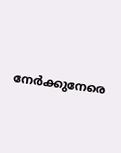നേർക്കുനേരെ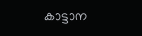കാട്ടാന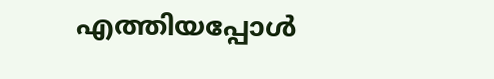എത്തിയപ്പോൾ